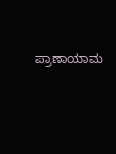ಪ್ರಾಣಾಯಾಮ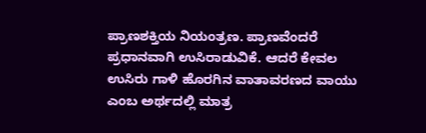ಪ್ರಾಣಶಕ್ತಿಯ ನಿಯಂತ್ರಣ. ಪ್ರಾಣವೆಂದರೆ ಪ್ರಧಾನವಾಗಿ ಉಸಿರಾಡುವಿಕೆ. ಆದರೆ ಕೇವಲ ಉಸಿರು ಗಾಳಿ ಹೊರಗಿನ ವಾತಾವರಣದ ವಾಯು ಎಂಬ ಅರ್ಥದಲ್ಲಿ ಮಾತ್ರ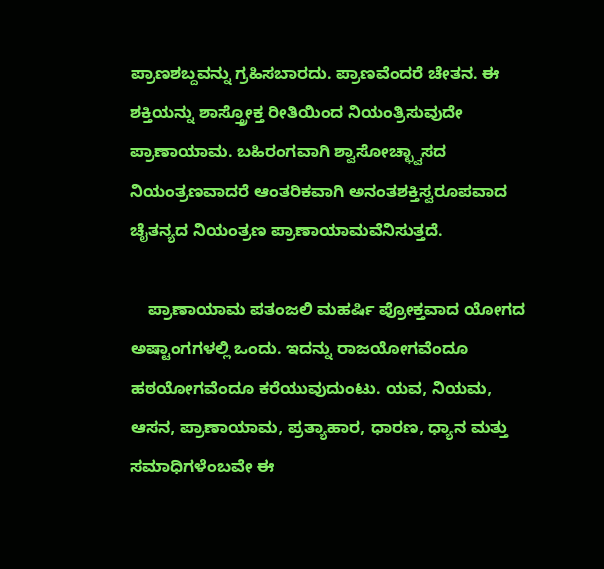ಪ್ರಾಣಶಬ್ದವನ್ನು ಗ್ರಹಿಸಬಾರದು. ಪ್ರಾಣವೆಂದರೆ ಚೇತನ. ಈ ಶಕ್ತಿಯನ್ನು ಶಾಸ್ತ್ರೋಕ್ತ ರೀತಿಯಿಂದ ನಿಯಂತ್ರಿಸುವುದೇ ಪ್ರಾಣಾಯಾಮ. ಬಹಿರಂಗವಾಗಿ ಶ್ವಾಸೋಚ್ಛ್ವಾಸದ ನಿಯಂತ್ರಣವಾದರೆ ಆಂತರಿಕವಾಗಿ ಅನಂತಶಕ್ತಿಸ್ವರೂಪವಾದ ಚೈತನ್ಯದ ನಿಯಂತ್ರಣ ಪ್ರಾಣಾಯಾಮವೆನಿಸುತ್ತದೆ.

    ಪ್ರಾಣಾಯಾಮ ಪತಂಜಲಿ ಮಹರ್ಷಿ ಪ್ರೋಕ್ತವಾದ ಯೋಗದ ಅಷ್ಟಾಂಗಗಳಲ್ಲಿ ಒಂದು. ಇದನ್ನು ರಾಜಯೋಗವೆಂದೂ ಹಠಯೋಗವೆಂದೂ ಕರೆಯುವುದುಂಟು. ಯವ, ನಿಯಮ, ಆಸನ, ಪ್ರಾಣಾಯಾಮ, ಪ್ರತ್ಯಾಹಾರ, ಧಾರಣ, ಧ್ಯಾನ ಮತ್ತು ಸಮಾಧಿಗಳೆಂಬವೇ ಈ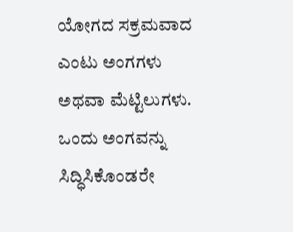ಯೋಗದ ಸಕ್ರಮವಾದ ಎಂಟು ಅಂಗಗಳು ಅಥವಾ ಮೆಟ್ಟಿಲುಗಳು. ಒಂದು ಅಂಗವನ್ನು ಸಿದ್ಧಿಸಿಕೊಂಡರೇ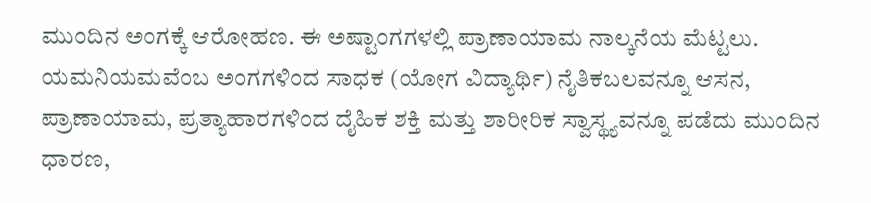ಮುಂದಿನ ಅಂಗಕ್ಕೆ ಆರೋಹಣ. ಈ ಅಷ್ಟಾಂಗಗಳಲ್ಲಿ ಪ್ರಾಣಾಯಾಮ ನಾಲ್ಕನೆಯ ಮೆಟ್ಟಲು. ಯಮನಿಯಮವೆಂಬ ಅಂಗಗಳಿಂದ ಸಾಧಕ (ಯೋಗ ವಿದ್ಯಾರ್ಥಿ) ನೈತಿಕಬಲವನ್ನೂ ಆಸನ, ಪ್ರಾಣಾಯಾಮ, ಪ್ರತ್ಯಾಹಾರಗಳಿಂದ ದೈಹಿಕ ಶಕ್ತಿ ಮತ್ತು ಶಾರೀರಿಕ ಸ್ವಾಸ್ಥ್ಯವನ್ನೂ ಪಡೆದು ಮುಂದಿನ ಧಾರಣ,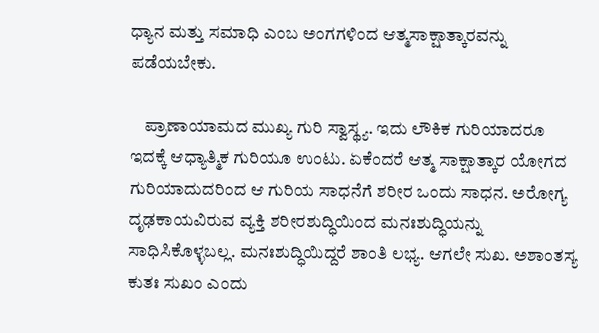ಧ್ಯಾನ ಮತ್ತು ಸಮಾಧಿ ಎಂಬ ಅಂಗಗಳಿಂದ ಆತ್ಮಸಾಕ್ಷಾತ್ಕಾರವನ್ನು ಪಡೆಯಬೇಕು.

    ಪ್ರಾಣಾಯಾಮದ ಮುಖ್ಯ ಗುರಿ ಸ್ವಾಸ್ಥ್ಯ. ಇದು ಲೌಕಿಕ ಗುರಿಯಾದರೂ ಇದಕ್ಕೆ ಆಧ್ಯಾತ್ಮಿಕ ಗುರಿಯೂ ಉಂಟು. ಏಕೆಂದರೆ ಆತ್ಮ ಸಾಕ್ಷಾತ್ಕಾರ ಯೋಗದ ಗುರಿಯಾದುದರಿಂದ ಆ ಗುರಿಯ ಸಾಧನೆಗೆ ಶರೀರ ಒಂದು ಸಾಧನ. ಅರೋಗ್ಯ ದೃಢಕಾಯವಿರುವ ವ್ಯಕ್ತಿ ಶರೀರಶುದ್ಧಿಯಿಂದ ಮನಃಶುದ್ಧಿಯನ್ನು ಸಾಧಿಸಿಕೊಳ್ಳಬಲ್ಲ. ಮನಃಶುದ್ಧಿಯಿದ್ದರೆ ಶಾಂತಿ ಲಭ್ಯ. ಆಗಲೇ ಸುಖ. ಅಶಾಂತಸ್ಯ ಕುತಃ ಸುಖಂ ಎಂದು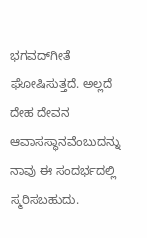ಭಗವದ್‍ಗೀತೆ ಘೋಷಿಸುತ್ತದೆ. ಅಲ್ಲದೆ ದೇಹ ದೇವನ ಆವಾಸಸ್ಥಾನವೆಂಬುದನ್ನು ನಾವು ಈ ಸಂದರ್ಭದಲ್ಲಿ ಸ್ಮರಿಸಬಹುದು.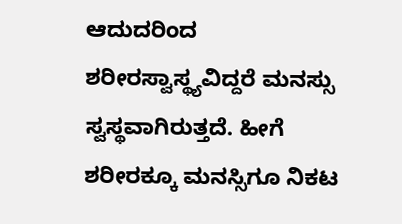ಆದುದರಿಂದ ಶರೀರಸ್ವಾಸ್ಥ್ಯವಿದ್ದರೆ ಮನಸ್ಸು ಸ್ವಸ್ಥವಾಗಿರುತ್ತದೆ. ಹೀಗೆ ಶರೀರಕ್ಕೂ ಮನಸ್ಸಿಗೂ ನಿಕಟ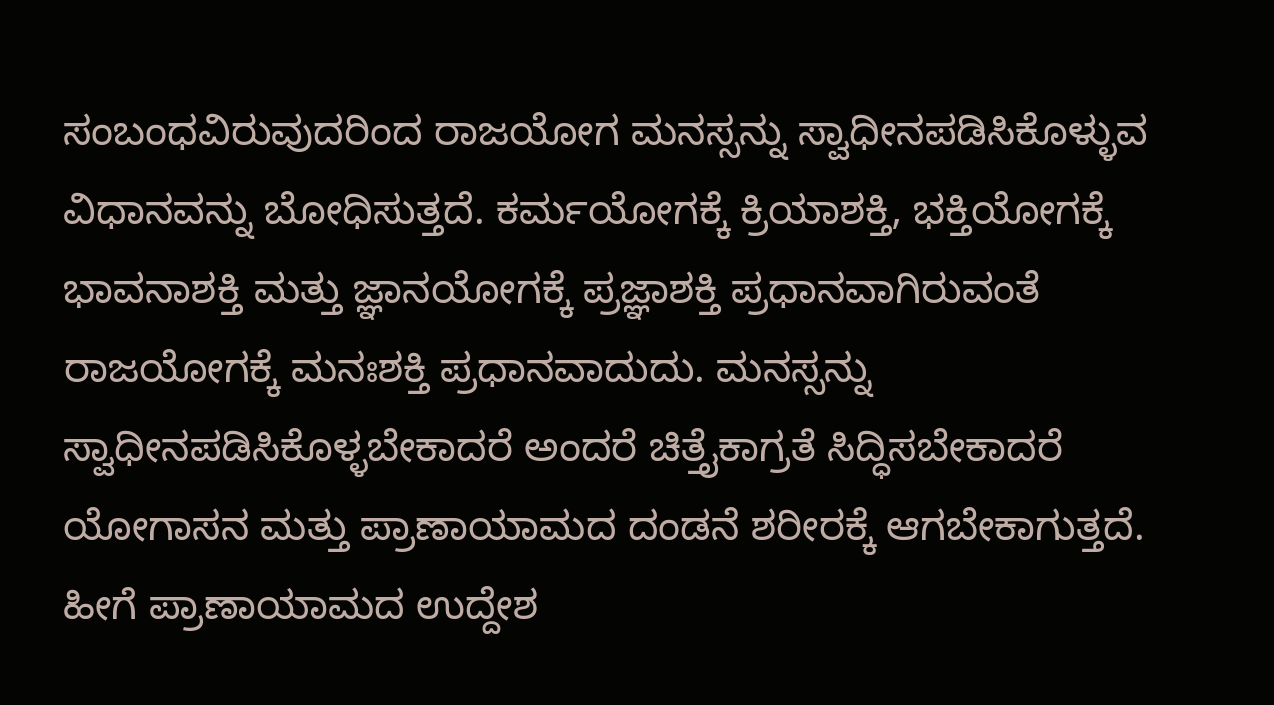ಸಂಬಂಧವಿರುವುದರಿಂದ ರಾಜಯೋಗ ಮನಸ್ಸನ್ನು ಸ್ವಾಧೀನಪಡಿಸಿಕೊಳ್ಳುವ ವಿಧಾನವನ್ನು ಬೋಧಿಸುತ್ತದೆ. ಕರ್ಮಯೋಗಕ್ಕೆ ಕ್ರಿಯಾಶಕ್ತಿ, ಭಕ್ತಿಯೋಗಕ್ಕೆ ಭಾವನಾಶಕ್ತಿ ಮತ್ತು ಜ್ಞಾನಯೋಗಕ್ಕೆ ಪ್ರಜ್ಞಾಶಕ್ತಿ ಪ್ರಧಾನವಾಗಿರುವಂತೆ ರಾಜಯೋಗಕ್ಕೆ ಮನಃಶಕ್ತಿ ಪ್ರಧಾನವಾದುದು. ಮನಸ್ಸನ್ನು ಸ್ವಾಧೀನಪಡಿಸಿಕೊಳ್ಳಬೇಕಾದರೆ ಅಂದರೆ ಚಿತ್ತೈಕಾಗ್ರತೆ ಸಿದ್ಧಿಸಬೇಕಾದರೆ ಯೋಗಾಸನ ಮತ್ತು ಪ್ರಾಣಾಯಾಮದ ದಂಡನೆ ಶರೀರಕ್ಕೆ ಆಗಬೇಕಾಗುತ್ತದೆ. ಹೀಗೆ ಪ್ರಾಣಾಯಾಮದ ಉದ್ದೇಶ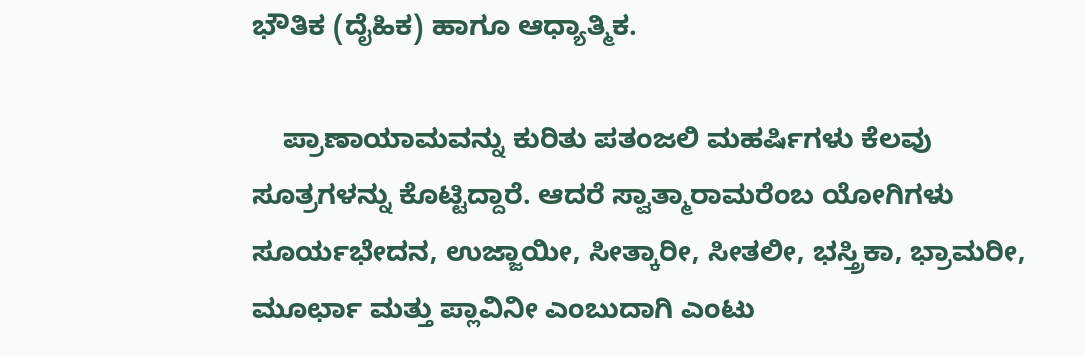ಭೌತಿಕ (ದೈಹಿಕ) ಹಾಗೂ ಆಧ್ಯಾತ್ಮಿಕ.

    ಪ್ರಾಣಾಯಾಮವನ್ನು ಕುರಿತು ಪತಂಜಲಿ ಮಹರ್ಷಿಗಳು ಕೆಲವು ಸೂತ್ರಗಳನ್ನು ಕೊಟ್ಟಿದ್ದಾರೆ. ಆದರೆ ಸ್ವಾತ್ಮಾರಾಮರೆಂಬ ಯೋಗಿಗಳು ಸೂರ್ಯಭೇದನ, ಉಜ್ಜಾಯೀ, ಸೀತ್ಕಾರೀ, ಸೀತಲೀ, ಭಸ್ತ್ರಿಕಾ, ಭ್ರಾಮರೀ, ಮೂರ್ಛಾ ಮತ್ತು ಪ್ಲಾವಿನೀ ಎಂಬುದಾಗಿ ಎಂಟು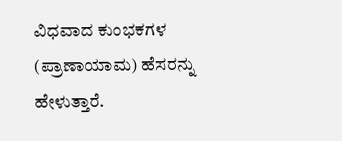ವಿಧವಾದ ಕುಂಭಕಗಳ (ಪ್ರಾಣಾಯಾಮ) ಹೆಸರನ್ನು ಹೇಳುತ್ತಾರೆ.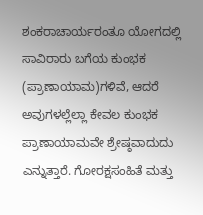ಶಂಕರಾಚಾರ್ಯರಂತೂ ಯೋಗದಲ್ಲಿ ಸಾವಿರಾರು ಬಗೆಯ ಕುಂಭಕ (ಪ್ರಾಣಾಯಾಮ)ಗಳಿವೆ, ಆದರೆ ಅವುಗಳಲ್ಲೆಲ್ಲಾ ಕೇವಲ ಕುಂಭಕ ಪ್ರಾಣಾಯಾಮವೇ ಶ್ರೇಷ್ಠವಾದುದು ಎನ್ನುತ್ತಾರೆ. ಗೋರಕ್ಷಸಂಹಿತೆ ಮತ್ತು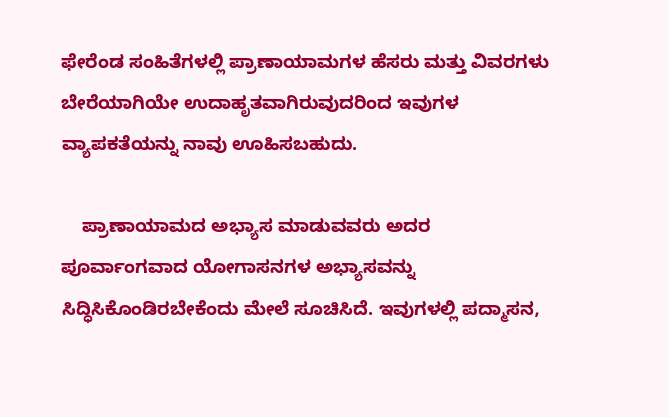ಫೇರೆಂಡ ಸಂಹಿತೆಗಳಲ್ಲಿ ಪ್ರಾಣಾಯಾಮಗಳ ಹೆಸರು ಮತ್ತು ವಿವರಗಳು ಬೇರೆಯಾಗಿಯೇ ಉದಾಹೃತವಾಗಿರುವುದರಿಂದ ಇವುಗಳ ವ್ಯಾಪಕತೆಯನ್ನು ನಾವು ಊಹಿಸಬಹುದು.

    ಪ್ರಾಣಾಯಾಮದ ಅಭ್ಯಾಸ ಮಾಡುವವರು ಅದರ ಪೂರ್ವಾಂಗವಾದ ಯೋಗಾಸನಗಳ ಅಭ್ಯಾಸವನ್ನು ಸಿದ್ಧಿಸಿಕೊಂಡಿರಬೇಕೆಂದು ಮೇಲೆ ಸೂಚಿಸಿದೆ. ಇವುಗಳಲ್ಲಿ ಪದ್ಮಾಸನ,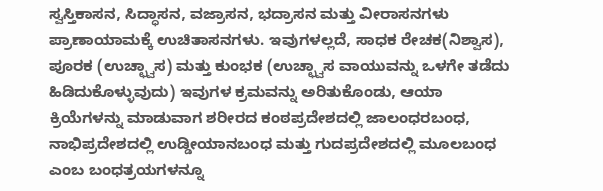ಸ್ವಸ್ತಿಕಾಸನ, ಸಿದ್ಧಾಸನ, ವಜ್ರಾಸನ, ಭದ್ರಾಸನ ಮತ್ತು ವೀರಾಸನಗಳು ಪ್ರಾಣಾಯಾಮಕ್ಕೆ ಉಚಿತಾಸನಗಳು. ಇವುಗಳಲ್ಲದೆ, ಸಾಧಕ ರೇಚಕ(ನಿಶ್ವಾಸ), ಪೂರಕ (ಉಚ್ಛ್ವಾಸ) ಮತ್ತು ಕುಂಭಕ (ಉಚ್ಛ್ವಾಸ ವಾಯುವನ್ನು ಒಳಗೇ ತಡೆದು ಹಿಡಿದುಕೊಳ್ಳುವುದು) ಇವುಗಳ ಕ್ರಮವನ್ನು ಅರಿತುಕೊಂಡು, ಆಯಾ ಕ್ರಿಯೆಗಳನ್ನು ಮಾಡುವಾಗ ಶರೀರದ ಕಂಠಪ್ರದೇಶದಲ್ಲಿ ಜಾಲಂಧರಬಂಧ, ನಾಭಿಪ್ರದೇಶದಲ್ಲಿ ಉಡ್ಡೀಯಾನಬಂಧ ಮತ್ತು ಗುದಪ್ರದೇಶದಲ್ಲಿ ಮೂಲಬಂಧ ಎಂಬ ಬಂಧತ್ರಯಗಳನ್ನೂ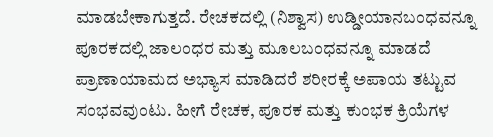ಮಾಡಬೇಕಾಗುತ್ತದೆ. ರೇಚಕದಲ್ಲಿ (ನಿಶ್ವಾಸ) ಉಡ್ಡೀಯಾನಬಂಧವನ್ನೂ ಪೂರಕದಲ್ಲಿ ಜಾಲಂಧರ ಮತ್ತು ಮೂಲಬಂಧವನ್ನೂ ಮಾಡದೆ ಪ್ರಾಣಾಯಾಮದ ಅಭ್ಯಾಸ ಮಾಡಿದರೆ ಶರೀರಕ್ಕೆ ಅಪಾಯ ತಟ್ಟುವ ಸಂಭವವುಂಟು. ಹೀಗೆ ರೇಚಕ, ಪೂರಕ ಮತ್ತು ಕುಂಭಕ ಕ್ರಿಯೆಗಳ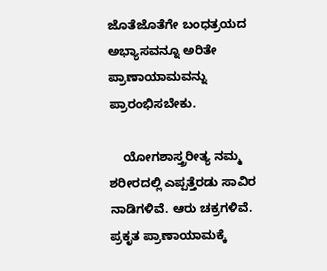ಜೊತೆಜೊತೆಗೇ ಬಂಧತ್ರಯದ ಅಭ್ಯಾಸವನ್ನೂ ಅರಿತೇ ಪ್ರಾಣಾಯಾಮವನ್ನು ಪ್ರಾರಂಭಿಸಬೇಕು.

    ಯೋಗಶಾಸ್ತ್ರರೀತ್ಯ ನಮ್ಮ ಶರೀರದಲ್ಲಿ ಎಪ್ಪತ್ತೆರಡು ಸಾವಿರ ನಾಡಿಗಳಿವೆ. ಆರು ಚಕ್ರಗಳಿವೆ. ಪ್ರಕೃತ ಪ್ರಾಣಾಯಾಮಕ್ಕೆ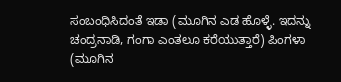ಸಂಬಂಧಿಸಿದಂತೆ ಇಡಾ (ಮೂಗಿನ ಎಡ ಹೊಳ್ಳೆ. ಇದನ್ನು ಚಂದ್ರನಾಡಿ, ಗಂಗಾ ಎಂತಲೂ ಕರೆಯುತ್ತಾರೆ) ಪಿಂಗಳಾ (ಮೂಗಿನ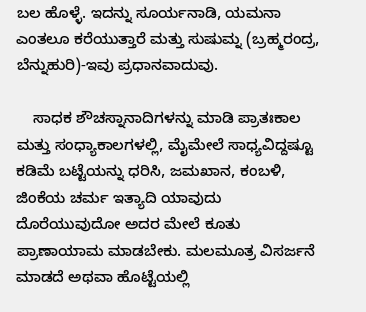ಬಲ ಹೊಳ್ಳೆ. ಇದನ್ನು ಸೂರ್ಯನಾಡಿ, ಯಮನಾ ಎಂತಲೂ ಕರೆಯುತ್ತಾರೆ ಮತ್ತು ಸುಷುಮ್ನ (ಬ್ರಹ್ಮರಂದ್ರ, ಬೆನ್ನುಹುರಿ)-ಇವು ಪ್ರಧಾನವಾದುವು.

    ಸಾಧಕ ಶೌಚಸ್ನಾನಾದಿಗಳನ್ನು ಮಾಡಿ ಪ್ರಾತಃಕಾಲ ಮತ್ತು ಸಂಧ್ಯಾಕಾಲಗಳಲ್ಲಿ, ಮೈಮೇಲೆ ಸಾಧ್ಯವಿದ್ದಷ್ಟೂ ಕಡಿಮೆ ಬಟ್ಟೆಯನ್ನು ಧರಿಸಿ, ಜಮಖಾನ, ಕಂಬಳಿ, ಜಿಂಕೆಯ ಚರ್ಮ ಇತ್ಯಾದಿ ಯಾವುದು ದೊರೆಯುವುದೋ ಅದರ ಮೇಲೆ ಕೂತು ಪ್ರಾಣಾಯಾಮ ಮಾಡಬೇಕು. ಮಲಮೂತ್ರ ವಿಸರ್ಜನೆ ಮಾಡದೆ ಅಥವಾ ಹೊಟ್ಟೆಯಲ್ಲಿ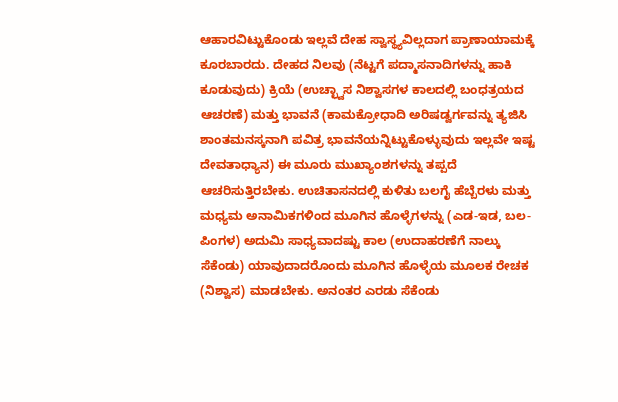ಆಹಾರವಿಟ್ಟುಕೊಂಡು ಇಲ್ಲವೆ ದೇಹ ಸ್ವಾಸ್ಥ್ಯವಿಲ್ಲದಾಗ ಪ್ರಾಣಾಯಾಮಕ್ಕೆ ಕೂರಬಾರದು. ದೇಹದ ನಿಲವು (ನೆಟ್ಟಗೆ ಪದ್ಮಾಸನಾದಿಗಳನ್ನು ಹಾಕಿ ಕೂಡುವುದು) ಕ್ರಿಯೆ (ಉಚ್ಛ್ವಾಸ ನಿಶ್ವಾಸಗಳ ಕಾಲದಲ್ಲಿ ಬಂಧತ್ರಯದ ಆಚರಣೆ) ಮತ್ತು ಭಾವನೆ (ಕಾಮಕ್ರೋಧಾದಿ ಅರಿಷಡ್ವರ್ಗವನ್ನು ತ್ಯಜಿಸಿ ಶಾಂತಮನಸ್ಕನಾಗಿ ಪವಿತ್ರ ಭಾವನೆಯನ್ನಿಟ್ಟುಕೊಳ್ಳುವುದು ಇಲ್ಲವೇ ಇಷ್ಟ ದೇವತಾಧ್ಯಾನ) ಈ ಮೂರು ಮುಖ್ಯಾಂಶಗಳನ್ನು ತಪ್ಪದೆ ಆಚರಿಸುತ್ತಿರಬೇಕು. ಉಚಿತಾಸನದಲ್ಲಿ ಕುಳಿತು ಬಲಗೈ ಹೆಬ್ಬೆರಳು ಮತ್ತು ಮಧ್ಯಮ ಅನಾಮಿಕಗಳಿಂದ ಮೂಗಿನ ಹೊಳ್ಳೆಗಳನ್ನು (ಎಡ-ಇಡ, ಬಲ-ಪಿಂಗಳ) ಅದುಮಿ ಸಾಧ್ಯವಾದಷ್ಟು ಕಾಲ (ಉದಾಹರಣೆಗೆ ನಾಲ್ಕು ಸೆಕೆಂಡು) ಯಾವುದಾದರೊಂದು ಮೂಗಿನ ಹೊಳ್ಳೆಯ ಮೂಲಕ ರೇಚಕ (ನಿಶ್ವಾಸ) ಮಾಡಬೇಕು. ಅನಂತರ ಎರಡು ಸೆಕೆಂಡು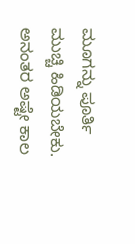ಮೂಗನ್ನು ಪೂರ್ತಿ ಮುಚ್ಚಿ ಹಿಡಿಯಬೇಕು. ಅನಂತರ ಅಷ್ಟೇ ಕಾಲ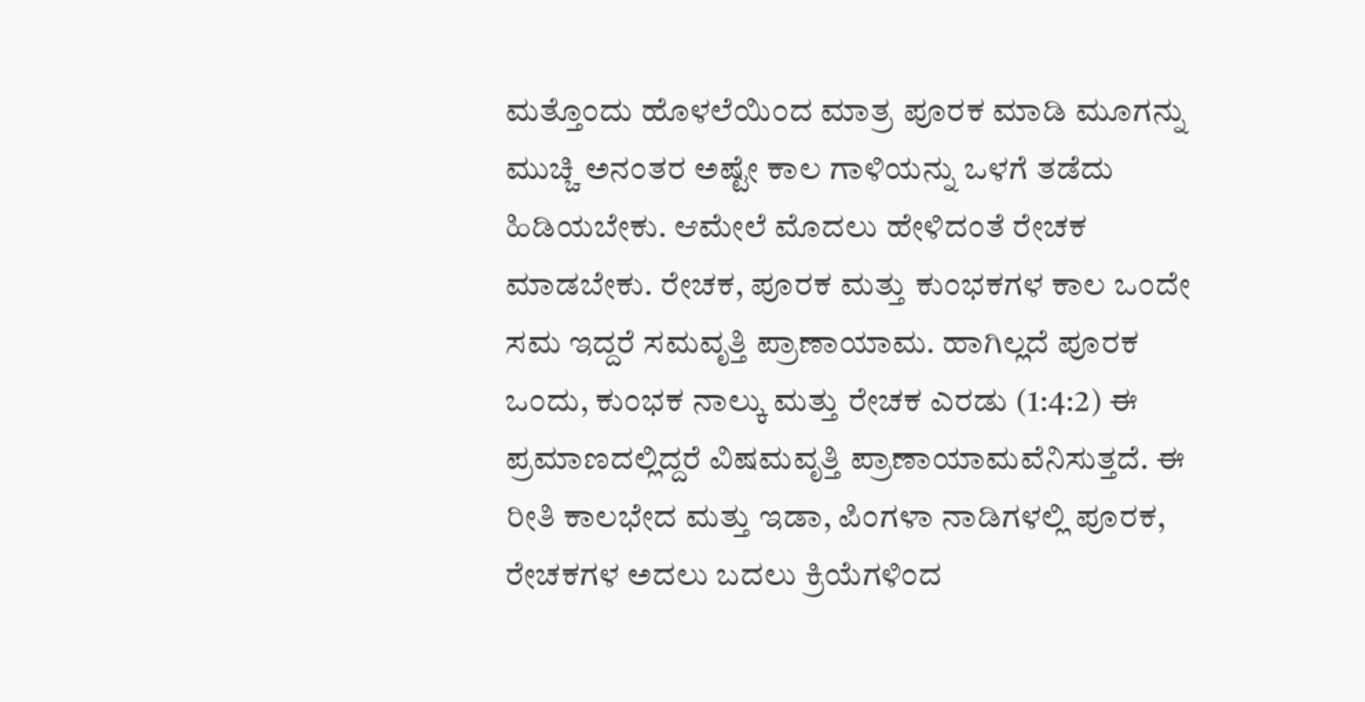ಮತ್ತೊಂದು ಹೊಳಲೆಯಿಂದ ಮಾತ್ರ ಪೂರಕ ಮಾಡಿ ಮೂಗನ್ನು ಮುಚ್ಚಿ ಅನಂತರ ಅಷ್ಟೇ ಕಾಲ ಗಾಳಿಯನ್ನು ಒಳಗೆ ತಡೆದು ಹಿಡಿಯಬೇಕು. ಆಮೇಲೆ ಮೊದಲು ಹೇಳಿದಂತೆ ರೇಚಕ ಮಾಡಬೇಕು. ರೇಚಕ, ಪೂರಕ ಮತ್ತು ಕುಂಭಕಗಳ ಕಾಲ ಒಂದೇ ಸಮ ಇದ್ದರೆ ಸಮವೃತ್ತಿ ಪ್ರಾಣಾಯಾಮ. ಹಾಗಿಲ್ಲದೆ ಪೂರಕ ಒಂದು, ಕುಂಭಕ ನಾಲ್ಕು ಮತ್ತು ರೇಚಕ ಎರಡು (1:4:2) ಈ ಪ್ರಮಾಣದಲ್ಲಿದ್ದರೆ ವಿಷಮವೃತ್ತಿ ಪ್ರಾಣಾಯಾಮವೆನಿಸುತ್ತದೆ. ಈ ರೀತಿ ಕಾಲಭೇದ ಮತ್ತು ಇಡಾ, ಪಿಂಗಳಾ ನಾಡಿಗಳಲ್ಲಿ ಪೂರಕ, ರೇಚಕಗಳ ಅದಲು ಬದಲು ಕ್ರಿಯೆಗಳಿಂದ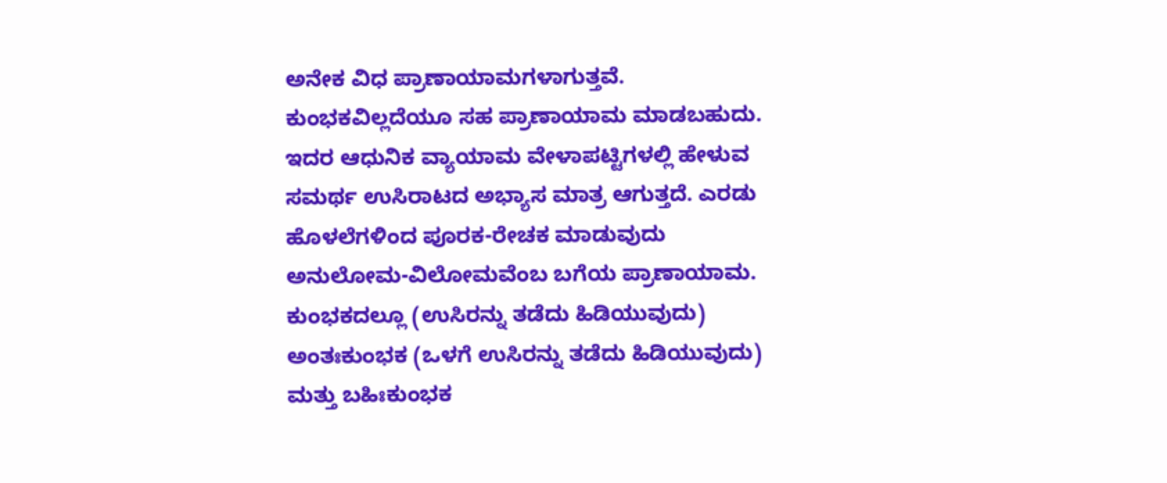ಅನೇಕ ವಿಧ ಪ್ರಾಣಾಯಾಮಗಳಾಗುತ್ತವೆ. ಕುಂಭಕವಿಲ್ಲದೆಯೂ ಸಹ ಪ್ರಾಣಾಯಾಮ ಮಾಡಬಹುದು. ಇದರ ಆಧುನಿಕ ವ್ಯಾಯಾಮ ವೇಳಾಪಟ್ಟಿಗಳಲ್ಲಿ ಹೇಳುವ ಸಮರ್ಥ ಉಸಿರಾಟದ ಅಭ್ಯಾಸ ಮಾತ್ರ ಆಗುತ್ತದೆ. ಎರಡು ಹೊಳಲೆಗಳಿಂದ ಪೂರಕ-ರೇಚಕ ಮಾಡುವುದು ಅನುಲೋಮ-ವಿಲೋಮವೆಂಬ ಬಗೆಯ ಪ್ರಾಣಾಯಾಮ. ಕುಂಭಕದಲ್ಲೂ (ಉಸಿರನ್ನು ತಡೆದು ಹಿಡಿಯುವುದು) ಅಂತಃಕುಂಭಕ (ಒಳಗೆ ಉಸಿರನ್ನು ತಡೆದು ಹಿಡಿಯುವುದು) ಮತ್ತು ಬಹಿಃಕುಂಭಕ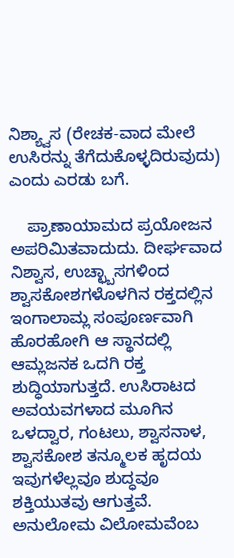ನಿಶ್ಯ್ವಾಸ (ರೇಚಕ-ವಾದ ಮೇಲೆ ಉಸಿರನ್ನು ತೆಗೆದುಕೊಳ್ಳದಿರುವುದು) ಎಂದು ಎರಡು ಬಗೆ.

    ಪ್ರಾಣಾಯಾಮದ ಪ್ರಯೋಜನ ಅಪರಿಮಿತವಾದುದು. ದೀರ್ಘವಾದ ನಿಶ್ವಾಸ, ಉಚ್ಛ್ಬಾಸಗಳಿಂದ ಶ್ವಾಸಕೋಶಗಳೊಳಗಿನ ರಕ್ತದಲ್ಲಿನ ಇಂಗಾಲಾಮ್ಲ ಸಂಪೂರ್ಣವಾಗಿ ಹೊರಹೋಗಿ ಆ ಸ್ಥಾನದಲ್ಲಿ ಆಮ್ಲಜನಕ ಒದಗಿ ರಕ್ತ ಶುದ್ಧಿಯಾಗುತ್ತದೆ. ಉಸಿರಾಟದ ಅವಯವಗಳಾದ ಮೂಗಿನ ಒಳದ್ವಾರ, ಗಂಟಲು, ಶ್ವಾಸನಾಳ, ಶ್ವಾಸಕೋಶ ತನ್ಮೂಲಕ ಹೃದಯ ಇವುಗಳೆಲ್ಲವೂ ಶುದ್ಧವೂ ಶಕ್ತಿಯುತವು ಆಗುತ್ತವೆ. ಅನುಲೋಮ ವಿಲೋಮವೆಂಬ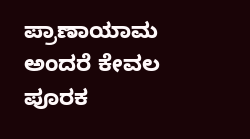ಪ್ರಾಣಾಯಾಮ ಅಂದರೆ ಕೇವಲ ಪೂರಕ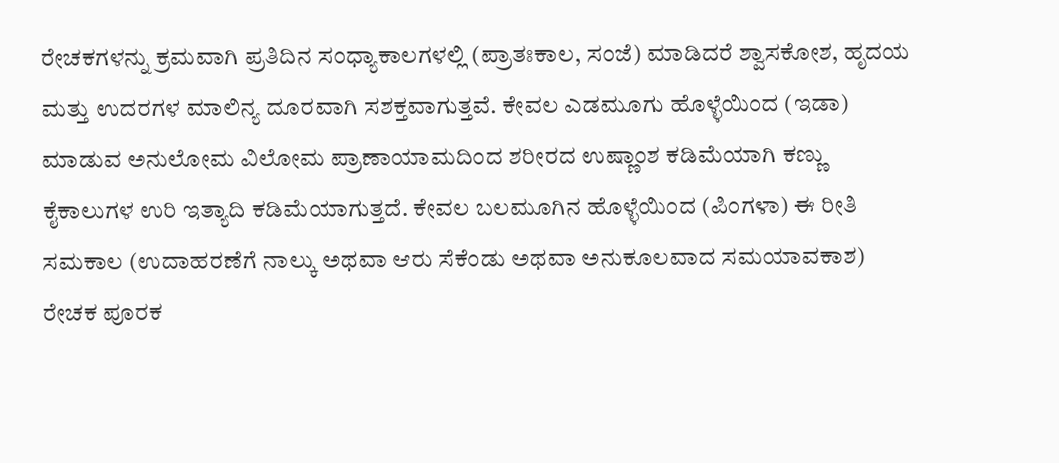ರೇಚಕಗಳನ್ನು ಕ್ರಮವಾಗಿ ಪ್ರತಿದಿನ ಸಂಧ್ಯಾಕಾಲಗಳಲ್ಲಿ (ಪ್ರಾತಃಕಾಲ, ಸಂಜೆ) ಮಾಡಿದರೆ ಶ್ವಾಸಕೋಶ, ಹೃದಯ ಮತ್ತು ಉದರಗಳ ಮಾಲಿನ್ಯ ದೂರವಾಗಿ ಸಶಕ್ತವಾಗುತ್ತವೆ. ಕೇವಲ ಎಡಮೂಗು ಹೊಳ್ಳೆಯಿಂದ (ಇಡಾ) ಮಾಡುವ ಅನುಲೋಮ ವಿಲೋಮ ಪ್ರಾಣಾಯಾಮದಿಂದ ಶರೀರದ ಉಷ್ಣಾಂಶ ಕಡಿಮೆಯಾಗಿ ಕಣ್ಣು ಕೈಕಾಲುಗಳ ಉರಿ ಇತ್ಯಾದಿ ಕಡಿಮೆಯಾಗುತ್ತದೆ. ಕೇವಲ ಬಲಮೂಗಿನ ಹೊಳ್ಳೆಯಿಂದ (ಪಿಂಗಳಾ) ಈ ರೀತಿ ಸಮಕಾಲ (ಉದಾಹರಣೆಗೆ ನಾಲ್ಕು ಅಥವಾ ಆರು ಸೆಕೆಂಡು ಅಥವಾ ಅನುಕೂಲವಾದ ಸಮಯಾವಕಾಶ) ರೇಚಕ ಪೂರಕ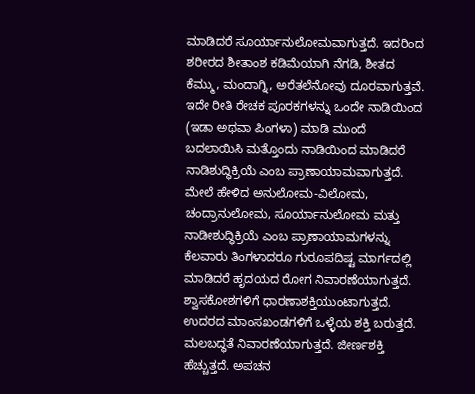ಮಾಡಿದರೆ ಸೂರ್ಯಾನುಲೋಮವಾಗುತ್ತದೆ. ಇದರಿಂದ ಶರೀರದ ಶೀತಾಂಶ ಕಡಿಮೆಯಾಗಿ ನೆಗಡಿ, ಶೀತದ ಕೆಮ್ಮು, ಮಂದಾಗ್ನಿ, ಅರೆತಲೆನೋವು ದೂರವಾಗುತ್ತವೆ. ಇದೇ ರೀತಿ ರೇಚಕ ಪೂರಕಗಳನ್ನು ಒಂದೇ ನಾಡಿಯಿಂದ (ಇಡಾ ಅಥವಾ ಪಿಂಗಳಾ) ಮಾಡಿ ಮುಂದೆ ಬದಲಾಯಿಸಿ ಮತ್ತೊಂದು ನಾಡಿಯಿಂದ ಮಾಡಿದರೆ ನಾಡಿಶುದ್ಧಿಕ್ರಿಯೆ ಎಂಬ ಪ್ರಾಣಾಯಾಮವಾಗುತ್ತದೆ. ಮೇಲೆ ಹೇಳಿದ ಅನುಲೋಮ-ವಿಲೋಮ, ಚಂದ್ರಾನುಲೋಮ, ಸೂರ್ಯಾನುಲೋಮ ಮತ್ತು ನಾಡೀಶುದ್ಧಿಕ್ರಿಯೆ ಎಂಬ ಪ್ರಾಣಾಯಾಮಗಳನ್ನು ಕೆಲವಾರು ತಿಂಗಳಾದರೂ ಗುರೂಪದಿಷ್ಟ ಮಾರ್ಗದಲ್ಲಿ ಮಾಡಿದರೆ ಹೃದಯದ ರೋಗ ನಿವಾರಣೆಯಾಗುತ್ತದೆ. ಶ್ವಾಸಕೋಶಗಳಿಗೆ ಧಾರಣಾಶಕ್ತಿಯುಂಟಾಗುತ್ತದೆ. ಉದರದ ಮಾಂಸಖಂಡಗಳಿಗೆ ಒಳ್ಳೆಯ ಶಕ್ತಿ ಬರುತ್ತದೆ. ಮಲಬದ್ಧತೆ ನಿವಾರಣೆಯಾಗುತ್ತದೆ. ಜೀರ್ಣಶಕ್ತಿ ಹೆಚ್ಚುತ್ತದೆ. ಅಪಚನ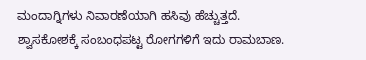ಮಂದಾಗ್ನಿಗಳು ನಿವಾರಣೆಯಾಗಿ ಹಸಿವು ಹೆಚ್ಚುತ್ತದೆ. ಶ್ವಾಸಕೋಶಕ್ಕೆ ಸಂಬಂಧಪಟ್ಟ ರೋಗಗಳಿಗೆ ಇದು ರಾಮಬಾಣ.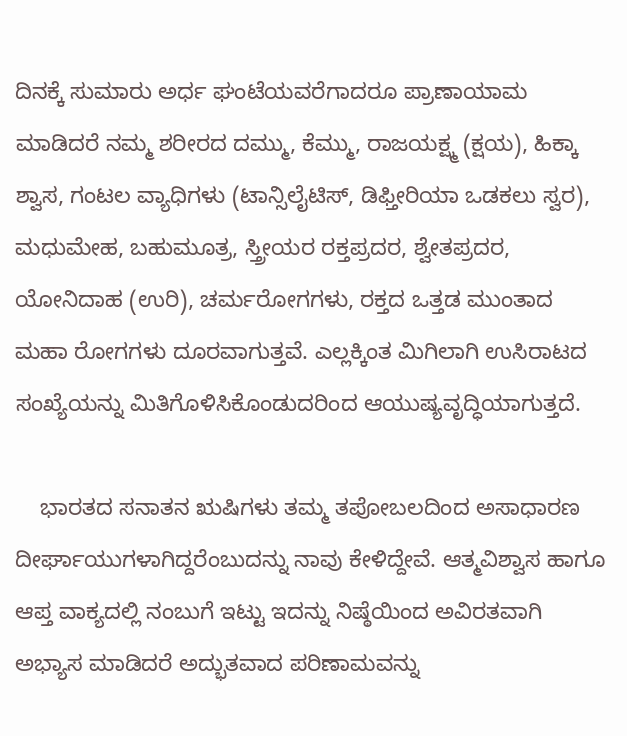ದಿನಕ್ಕೆ ಸುಮಾರು ಅರ್ಧ ಘಂಟೆಯವರೆಗಾದರೂ ಪ್ರಾಣಾಯಾಮ ಮಾಡಿದರೆ ನಮ್ಮ ಶರೀರದ ದಮ್ಮು, ಕೆಮ್ಮು, ರಾಜಯಕ್ಷ್ಮ (ಕ್ಷಯ), ಹಿಕ್ಕಾ ಶ್ವಾಸ, ಗಂಟಲ ವ್ಯಾಧಿಗಳು (ಟಾನ್ಸಿಲೈಟಿಸ್, ಡಿಫ್ತೀರಿಯಾ ಒಡಕಲು ಸ್ವರ), ಮಧುಮೇಹ, ಬಹುಮೂತ್ರ, ಸ್ತ್ರೀಯರ ರಕ್ತಪ್ರದರ, ಶ್ವೇತಪ್ರದರ, ಯೋನಿದಾಹ (ಉರಿ), ಚರ್ಮರೋಗಗಳು, ರಕ್ತದ ಒತ್ತಡ ಮುಂತಾದ ಮಹಾ ರೋಗಗಳು ದೂರವಾಗುತ್ತವೆ. ಎಲ್ಲಕ್ಕಿಂತ ಮಿಗಿಲಾಗಿ ಉಸಿರಾಟದ ಸಂಖ್ಯೆಯನ್ನು ಮಿತಿಗೊಳಿಸಿಕೊಂಡುದರಿಂದ ಆಯುಷ್ಯವೃದ್ಧಿಯಾಗುತ್ತದೆ.

    ಭಾರತದ ಸನಾತನ ಋಷಿಗಳು ತಮ್ಮ ತಪೋಬಲದಿಂದ ಅಸಾಧಾರಣ ದೀರ್ಘಾಯುಗಳಾಗಿದ್ದರೆಂಬುದನ್ನು ನಾವು ಕೇಳಿದ್ದೇವೆ. ಆತ್ಮವಿಶ್ವಾಸ ಹಾಗೂ ಆಪ್ತ ವಾಕ್ಯದಲ್ಲಿ ನಂಬುಗೆ ಇಟ್ಟು ಇದನ್ನು ನಿಷ್ಠೆಯಿಂದ ಅವಿರತವಾಗಿ ಅಭ್ಯಾಸ ಮಾಡಿದರೆ ಅದ್ಭುತವಾದ ಪರಿಣಾಮವನ್ನು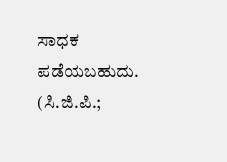ಸಾಧಕ ಪಡೆಯಬಹುದು.                      (ಸಿ.ಜಿ.ಪಿ.;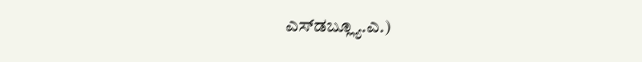ಎಸ್‍ಡಬ್ಲ್ಯೂ.ಎ.)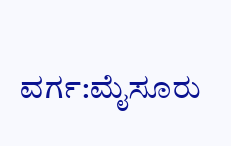ವರ್ಗ:ಮೈಸೂರು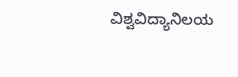ವಿಶ್ವವಿದ್ಯಾನಿಲಯ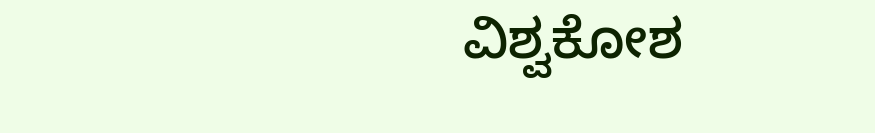ವಿಶ್ವಕೋಶ